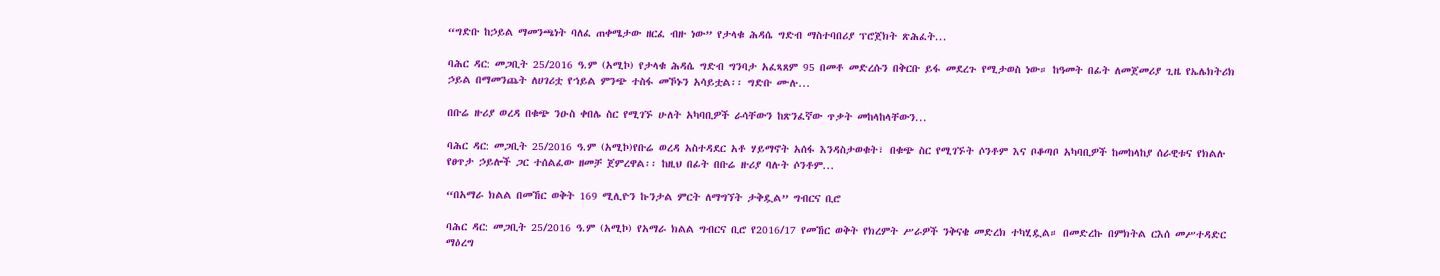“ግድቡ ከኃይል ማመንጫነት ባለፈ ጠቀሜታው ዘርፈ ብዙ ነው” የታላቁ ሕዳሴ ግድብ ማስተባበሪያ ፕሮጀክት ጽሕፈት...

ባሕር ዳር: መጋቢት 25/2016 ዓ.ም (አሚኮ) የታላቁ ሕዳሴ ግድብ ግንባታ አፈጻጸም 95 በመቶ መድረሱን በቅርቡ ይፋ መደረጉ የሚታወስ ነው። ከዓመት በፊት ለመጀመሪያ ጊዜ የኤሌክትሪክ ኃይል በማመንጨት ለሀገሪቷ የኀይል ምንጭ ተስፋ መኾኑን አሳይቷል፡፡ ግድቡ ሙሉ...

በቡሬ ዙሪያ ወረዳ በቁጭ ንዑስ ቀበሌ ስር የሚገኙ ሁለት አካባቢዎች ራሳቸውን ከጽንፈኛው ጥቃት መከላከላቸውን...

ባሕር ዳር: መጋቢት 25/2016 ዓ.ም (አሚኮ)የቡሬ ወረዳ አስተዳደር አቶ ሃይማኖት አሰፋ እንዳስታወቁት፣ በቁጭ ስር የሚገኙት ሶንቶም እና ቦቆጣቦ አካባቢዎች ከመከላከያ ሰራዊቱና የክልሉ የፀጥታ ኃይሎች ጋር ተሰልፈው ዘመቻ ጀምረዋል፡፡ ከዚህ በፊት በቡሬ ዙሪያ ባሉት ሶንቶም...

“በአማራ ክልል በመኸር ወቅት 169 ሚሊዮን ኩንታል ምርት ለማግኘት ታቅዷል” ግብርና ቢሮ

ባሕር ዳር: መጋቢት 25/2016 ዓ.ም (አሚኮ) የአማራ ክልል ግብርና ቢሮ የ2016/17 የመኸር ወቅት የክረምት ሥራዎች ንቅናቄ መድረክ ተካሂዷል። በመድረኩ በምክትል ርእሰ መሥተዳድር ማዕረግ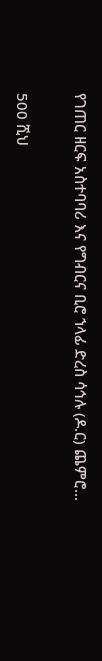የገጠር ዘርፍ አስተባባሪ እና የግብርና ቢሮ ኀላፊ ድረስ ሳኅሉ (ዶ.ር) ጨምሮ...

500 ሺህ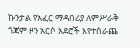ኩንታል የአፈር ማዳበሪያ ለምሥራቅ ጎጃም ዞን አርሶ አደሮች እየተሰራጨ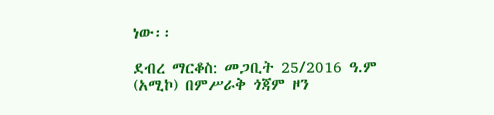ነው፡፡

ደብረ ማርቆስ: መጋቢት 25/2016 ዓ.ም (አሚኮ) በምሥራቅ ጎጃም ዞን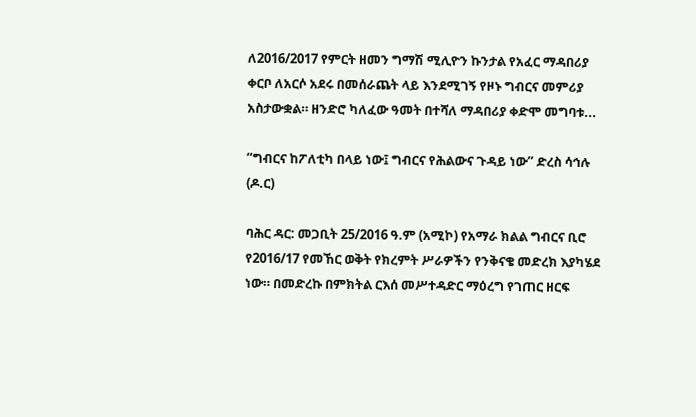ለ2016/2017 የምርት ዘመን ግማሽ ሚሊዮን ኩንታል የአፈር ማዳበሪያ ቀርቦ ለአርሶ አደሩ በመሰራጨት ላይ እንደሚገኝ የዞኑ ግብርና መምሪያ አስታውቋል። ዘንድሮ ካለፈው ዓመት በተሻለ ማዳበሪያ ቀድሞ መግባቱ...

“ግብርና ከፖለቲካ በላይ ነው፤ ግብርና የሕልውና ጉዳይ ነው” ድረስ ሳኅሉ (ዶ.ር)

ባሕር ዳር: መጋቢት 25/2016 ዓ.ም (አሚኮ) የአማራ ክልል ግብርና ቢሮ የ2016/17 የመኸር ወቅት የክረምት ሥራዎችን የንቅናቄ መድረክ እያካሄደ ነው። በመድረኩ በምክትል ርእሰ መሥተዳድር ማዕረግ የገጠር ዘርፍ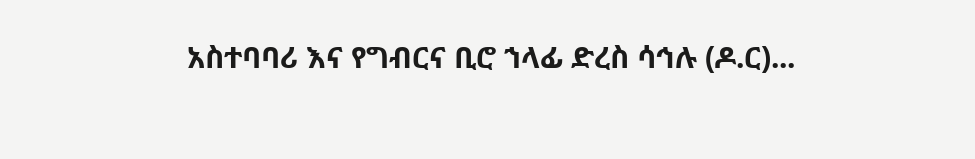አስተባባሪ እና የግብርና ቢሮ ኀላፊ ድረስ ሳኅሉ (ዶ.ር)...